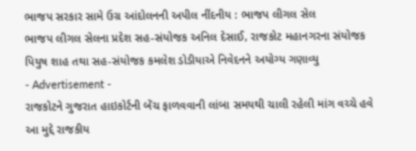ભાજપ સરકાર સામે ઉગ્ર આંદોલનની અપીલ નીંદનીય : ભાજપ લીગલ સેલ
ભાજપ લીગલ સેલના પ્રદેશ સહ-સંયોજક અનિલ દેસાઈ, રાજકોટ મહાનગરના સંયોજક પિયુષ શાહ તથા સહ-સંયોજક કમલેશ ડોડીયાએ નિવેદનને અયોગ્ય ગણાવ્યુ
- Advertisement -
રાજકોટને ગુજરાત હાઇકોર્ટની બેંચ ફાળવવાની લાંબા સમયથી ચાલી રહેલી માંગ વચ્ચે હવે આ મુદ્દે રાજકીય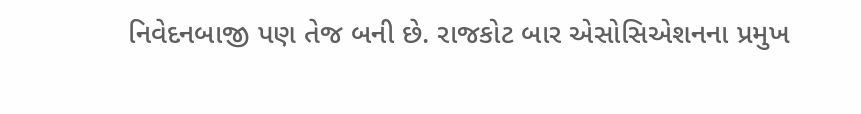નિવેદનબાજી પણ તેજ બની છે. રાજકોટ બાર એસોસિએશનના પ્રમુખ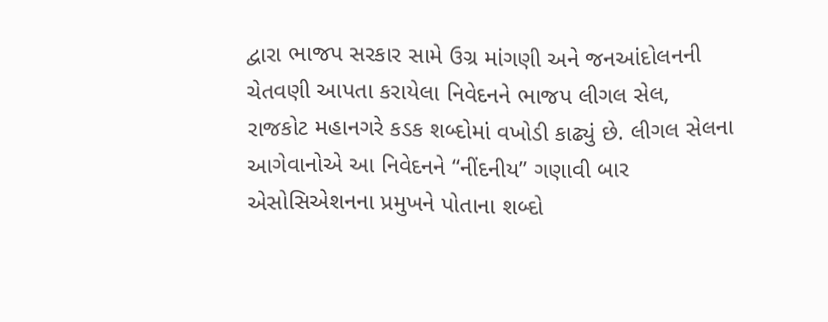દ્વારા ભાજપ સરકાર સામે ઉગ્ર માંગણી અને જનઆંદોલનની ચેતવણી આપતા કરાયેલા નિવેદનને ભાજપ લીગલ સેલ, રાજકોટ મહાનગરે કડક શબ્દોમાં વખોડી કાઢ્યું છે. લીગલ સેલના આગેવાનોએ આ નિવેદનને “નીંદનીય” ગણાવી બાર એસોસિએશનના પ્રમુખને પોતાના શબ્દો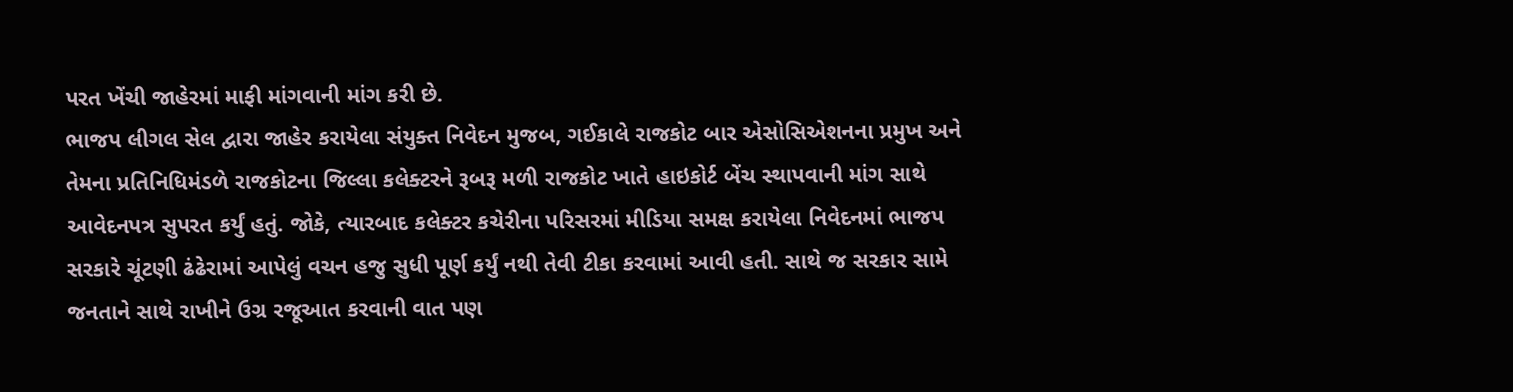પરત ખેંચી જાહેરમાં માફી માંગવાની માંગ કરી છે.
ભાજપ લીગલ સેલ દ્વારા જાહેર કરાયેલા સંયુક્ત નિવેદન મુજબ, ગઈકાલે રાજકોટ બાર એસોસિએશનના પ્રમુખ અને તેમના પ્રતિનિધિમંડળે રાજકોટના જિલ્લા કલેક્ટરને રૂબરૂ મળી રાજકોટ ખાતે હાઇકોર્ટ બેંચ સ્થાપવાની માંગ સાથે આવેદનપત્ર સુપરત કર્યું હતું. જોકે, ત્યારબાદ કલેક્ટર કચેરીના પરિસરમાં મીડિયા સમક્ષ કરાયેલા નિવેદનમાં ભાજપ સરકારે ચૂંટણી ઢંઢેરામાં આપેલું વચન હજુ સુધી પૂર્ણ કર્યું નથી તેવી ટીકા કરવામાં આવી હતી. સાથે જ સરકાર સામે જનતાને સાથે રાખીને ઉગ્ર રજૂઆત કરવાની વાત પણ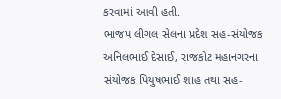કરવામાં આવી હતી.
ભાજપ લીગલ સેલના પ્રદેશ સહ-સંયોજક અનિલભાઈ દેસાઈ, રાજકોટ મહાનગરના સંયોજક પિયુષભાઈ શાહ તથા સહ-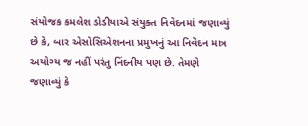સંયોજક કમલેશ ડોડીયાએ સંયુક્ત નિવેદનમાં જણાવ્યું છે કે, બાર એસોસિએશનના પ્રમુખનું આ નિવેદન માત્ર અયોગ્ય જ નહીં પરંતુ નિંદનીય પણ છે. તેમણે જણાવ્યું કે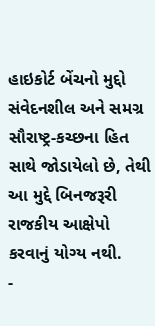હાઇકોર્ટ બેંચનો મુદ્દો સંવેદનશીલ અને સમગ્ર સૌરાષ્ટ્ર-કચ્છના હિત સાથે જોડાયેલો છે, તેથી આ મુદ્દે બિનજરૂરી રાજકીય આક્ષેપો કરવાનું યોગ્ય નથી.
-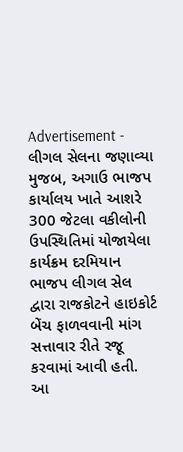Advertisement -
લીગલ સેલના જણાવ્યા મુજબ, અગાઉ ભાજપ કાર્યાલય ખાતે આશરે 300 જેટલા વકીલોની ઉપસ્થિતિમાં યોજાયેલા કાર્યક્રમ દરમિયાન ભાજપ લીગલ સેલ દ્વારા રાજકોટને હાઇકોર્ટ બેંચ ફાળવવાની માંગ સત્તાવાર રીતે રજૂ કરવામાં આવી હતી. આ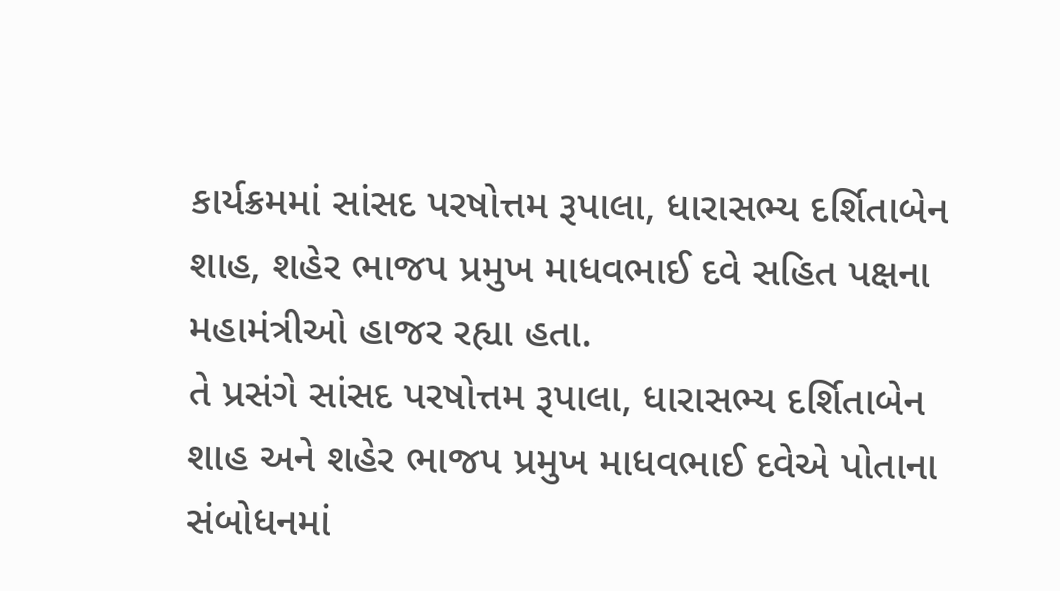કાર્યક્રમમાં સાંસદ પરષોત્તમ રૂપાલા, ધારાસભ્ય દર્શિતાબેન શાહ, શહેર ભાજપ પ્રમુખ માધવભાઈ દવે સહિત પક્ષના મહામંત્રીઓ હાજર રહ્યા હતા.
તે પ્રસંગે સાંસદ પરષોત્તમ રૂપાલા, ધારાસભ્ય દર્શિતાબેન શાહ અને શહેર ભાજપ પ્રમુખ માધવભાઈ દવેએ પોતાના સંબોધનમાં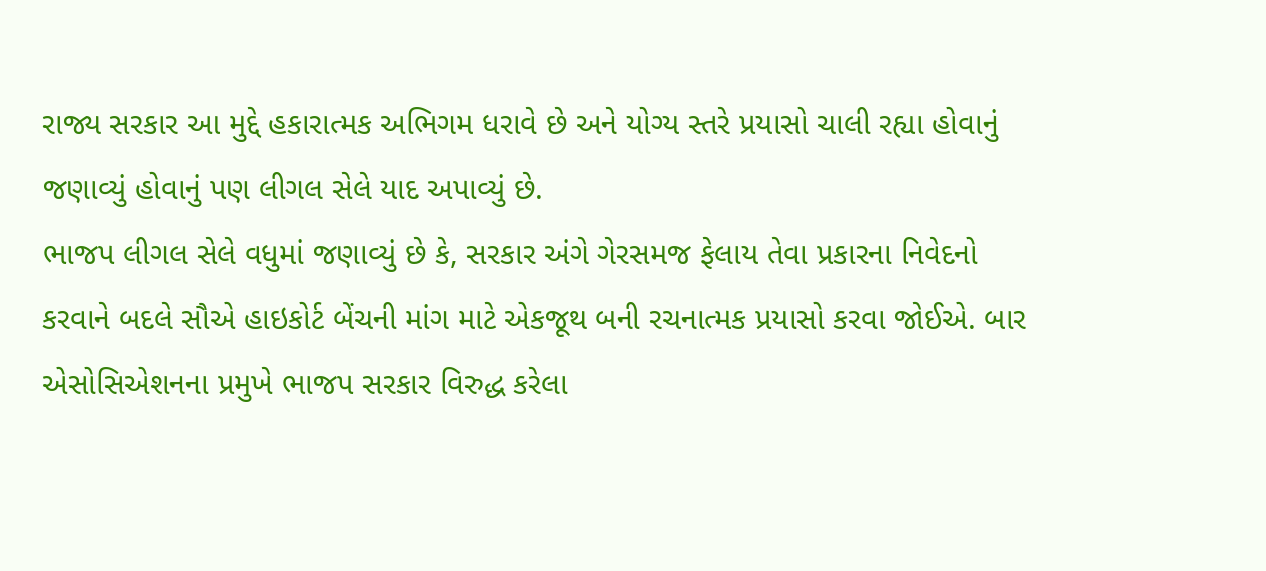રાજ્ય સરકાર આ મુદ્દે હકારાત્મક અભિગમ ધરાવે છે અને યોગ્ય સ્તરે પ્રયાસો ચાલી રહ્યા હોવાનું જણાવ્યું હોવાનું પણ લીગલ સેલે યાદ અપાવ્યું છે.
ભાજપ લીગલ સેલે વધુમાં જણાવ્યું છે કે, સરકાર અંગે ગેરસમજ ફેલાય તેવા પ્રકારના નિવેદનો કરવાને બદલે સૌએ હાઇકોર્ટ બેંચની માંગ માટે એકજૂથ બની રચનાત્મક પ્રયાસો કરવા જોઈએ. બાર એસોસિએશનના પ્રમુખે ભાજપ સરકાર વિરુદ્ધ કરેલા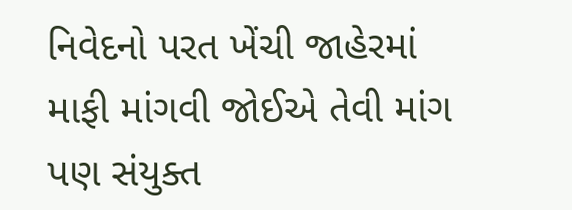નિવેદનો પરત ખેંચી જાહેરમાં માફી માંગવી જોઈએ તેવી માંગ પણ સંયુક્ત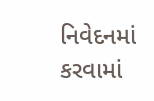નિવેદનમાં કરવામાં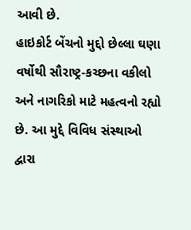આવી છે.
હાઇકોર્ટ બેંચનો મુદ્દો છેલ્લા ઘણા વર્ષોથી સૌરાષ્ટ્ર-કચ્છના વકીલો અને નાગરિકો માટે મહત્વનો રહ્યો છે. આ મુદ્દે વિવિધ સંસ્થાઓ દ્વારા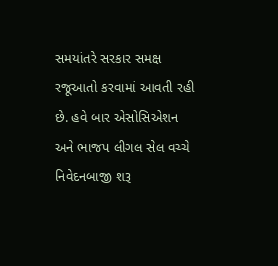સમયાંતરે સરકાર સમક્ષ રજૂઆતો કરવામાં આવતી રહી છે. હવે બાર એસોસિએશન અને ભાજપ લીગલ સેલ વચ્ચે નિવેદનબાજી શરૂ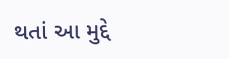થતાં આ મુદ્દે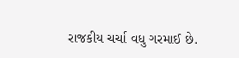રાજકીય ચર્ચા વધુ ગરમાઈ છે.